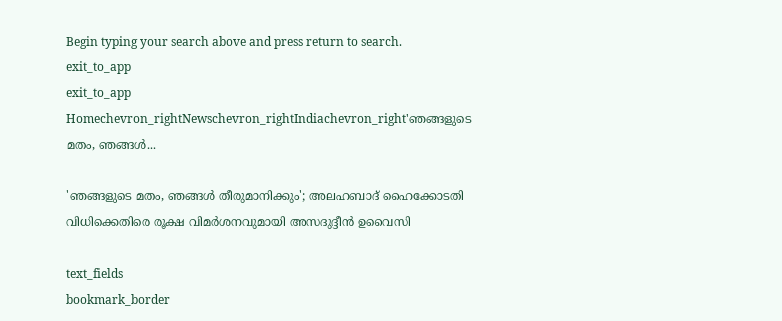Begin typing your search above and press return to search.
exit_to_app
exit_to_app
Homechevron_rightNewschevron_rightIndiachevron_right'ഞങ്ങളുടെ മതം, ഞങ്ങൾ...

'ഞങ്ങളുടെ മതം, ഞങ്ങൾ തീരുമാനിക്കും'; അലഹബാദ് ഹൈക്കോടതി വിധിക്കെതിരെ രൂക്ഷ വിമർശനവുമായി അസദുദ്ദീൻ ഉവൈസി

text_fields
bookmark_border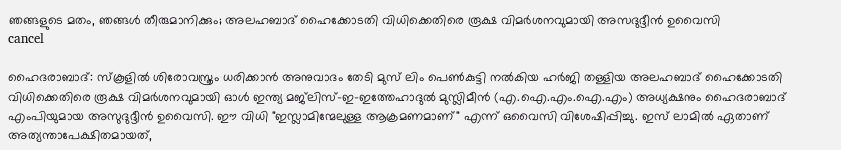ഞങ്ങളുടെ മതം, ഞങ്ങൾ തീരുമാനിക്കും; അലഹബാദ് ഹൈക്കോടതി വിധിക്കെതിരെ രൂക്ഷ വിമർശനവുമായി അസദുദ്ദീൻ ഉവൈസി
cancel

ഹൈദരാബാദ്: സ്കൂളിൽ ശിരോവസ്ത്രം ധരിക്കാൻ അനുവാദം തേടി മുസ് ലിം പെൺകുട്ടി നൽകിയ ഹർജി തള്ളിയ അലഹബാദ് ഹൈക്കോടതി വിധിക്കെതിരെ രൂക്ഷ വിമർശനവുമായി ഓൾ ഇന്ത്യ മജ്‌ലിസ്-ഇ-ഇത്തേഹാദുൽ മുസ്ലിമീൻ (എ.ഐ.എം.ഐ.എം) അധ്യക്ഷനും ഹൈദരാബാദ് എംപിയുമായ അസുദുദ്ദീൻ ഉവൈസി. ഈ വിധി "ഇസ്ലാമിന്മേലുള്ള ആക്രമണമാണ്" എന്ന് ഒവൈസി വിശേഷിപ്പിച്ചു. ഇസ് ലാമിൽ ഏതാണ് അത്യന്താപേക്ഷിതമായത്,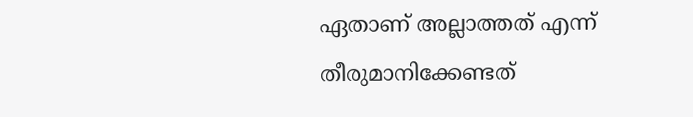ഏതാണ് അല്ലാത്തത് എന്ന് തീരുമാനിക്കേണ്ടത്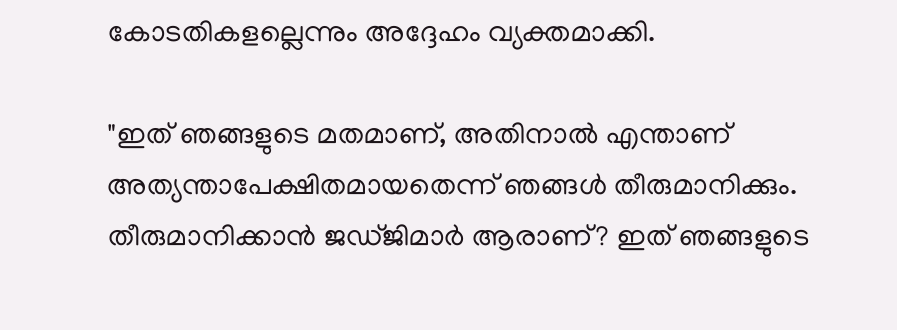കോടതികളല്ലെന്നും അദ്ദേഹം വ്യക്തമാക്കി.

"ഇത് ഞങ്ങളുടെ മതമാണ്, അതിനാൽ എന്താണ് അത്യന്താപേക്ഷിതമായതെന്ന് ഞങ്ങൾ തീരുമാനിക്കും. തീരുമാനിക്കാൻ ജഡ്ജിമാർ ആരാണ്? ഇത് ഞങ്ങളുടെ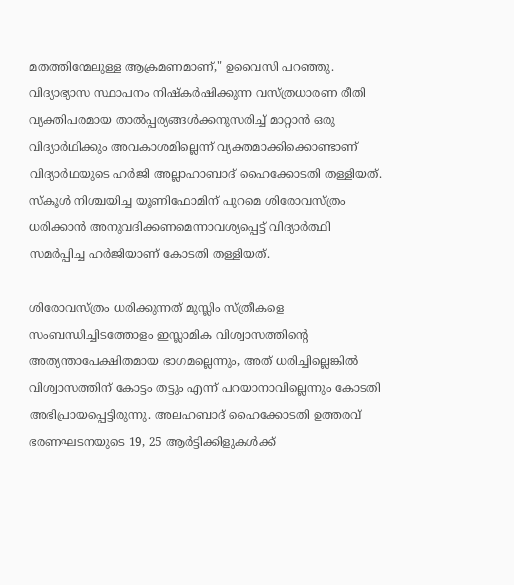മതത്തിന്മേലുള്ള ആക്രമണമാണ്," ഉവൈസി പറഞ്ഞു. വിദ്യാഭ്യാസ സ്ഥാപനം നിഷ്കർഷിക്കുന്ന വസ്ത്രധാരണ രീതി വ്യക്തിപരമായ താൽപ്പര്യങ്ങൾക്കനുസരിച്ച് മാറ്റാൻ ഒരു വിദ്യാർഥിക്കും അവകാശമില്ലെന്ന് വ്യക്തമാക്കിക്കൊണ്ടാണ് വിദ്യാർഥയുടെ ഹർജി അല്ലാഹാബാദ് ഹൈക്കോടതി തള്ളിയത്. സ്കൂൾ നിശ്ചയിച്ച യൂണിഫോമിന് പുറമെ ശിരോവസ്ത്രം ധരിക്കാൻ അനുവദിക്കണമെന്നാവശ്യപ്പെട്ട് വിദ്യാർത്ഥി സമർപ്പിച്ച ഹർജിയാണ് കോടതി തള്ളിയത്.

ശിരോവസ്ത്രം ധരിക്കുന്നത് മുസ്ലിം സ്ത്രീകളെ സംബന്ധിച്ചിടത്തോളം ഇസ്ലാമിക വിശ്വാസത്തിന്റെ അത്യന്താപേക്ഷിതമായ ഭാഗമല്ലെന്നും, അത് ധരിച്ചില്ലെങ്കിൽ വിശ്വാസത്തിന് കോട്ടം തട്ടും എന്ന് പറയാനാവില്ലെന്നും കോടതി അഭിപ്രായപ്പെട്ടിരുന്നു. അലഹബാദ് ഹൈക്കോടതി ഉത്തരവ് ഭരണഘടനയുടെ 19, 25 ആർട്ടിക്കിളുകൾക്ക്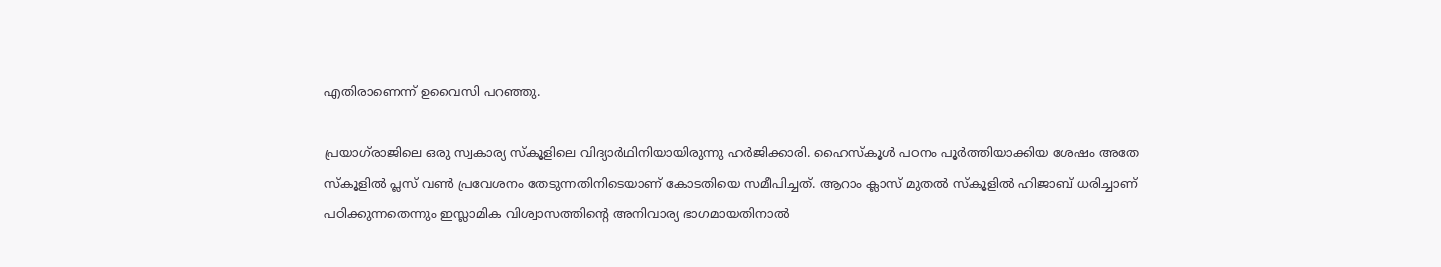എതിരാണെന്ന് ഉവൈസി പറഞ്ഞു.

പ്രയാഗ്‌രാജിലെ ഒരു സ്വകാര്യ സ്കൂളിലെ വിദ്യാർഥിനിയായിരുന്നു ഹർജിക്കാരി. ഹൈസ്കൂൾ പഠനം പൂർത്തിയാക്കിയ ശേഷം അതേ സ്കൂളിൽ പ്ലസ് വൺ പ്രവേശനം തേടുന്നതിനിടെയാണ് കോടതിയെ സമീപിച്ചത്. ആറാം ക്ലാസ് മുതൽ സ്കൂളിൽ ഹിജാബ് ധരിച്ചാണ് പഠിക്കുന്നതെന്നും ഇസ്ലാമിക വിശ്വാസത്തിന്റെ അനിവാര്യ ഭാഗമായതിനാൽ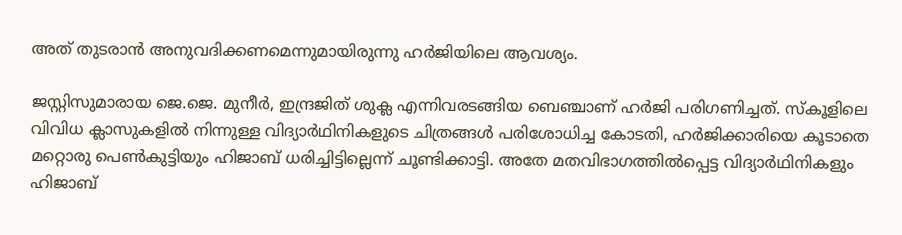അത് തുടരാൻ അനുവദിക്കണമെന്നുമായിരുന്നു ഹർജിയിലെ ആവശ്യം.

ജസ്റ്റിസുമാരായ ജെ.ജെ. മുനീർ, ഇന്ദ്രജിത് ശുക്ല എന്നിവരടങ്ങിയ ബെഞ്ചാണ് ഹർജി പരിഗണിച്ചത്. സ്കൂളിലെ വിവിധ ക്ലാസുകളിൽ നിന്നുള്ള വിദ്യാർഥിനികളുടെ ചിത്രങ്ങൾ പരിശോധിച്ച കോടതി, ഹർജിക്കാരിയെ കൂടാതെ മറ്റൊരു പെൺകുട്ടിയും ഹിജാബ് ധരിച്ചിട്ടില്ലെന്ന് ചൂണ്ടിക്കാട്ടി. അതേ മതവിഭാഗത്തിൽപ്പെട്ട വിദ്യാർഥിനികളും ഹിജാബ്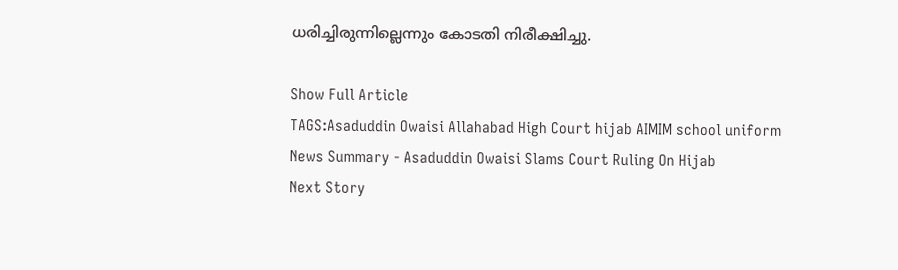ധരിച്ചിരുന്നില്ലെന്നും കോടതി നിരീക്ഷിച്ചു.

Show Full Article
TAGS:Asaduddin Owaisi Allahabad High Court hijab AIMIM school uniform
News Summary - Asaduddin Owaisi Slams Court Ruling On Hijab
Next Story